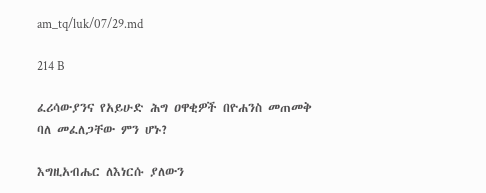am_tq/luk/07/29.md

214 B

ፈሪሳውያንና የአይሁድ ሕግ ዐዋቂዎች በዮሐንስ መጠመቅ ባለ መፈለጋቸው ምን ሆኑ?

እግዚአብሔር ለእነርሱ ያለውን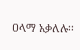ዐላማ አቃለሉ፡፡